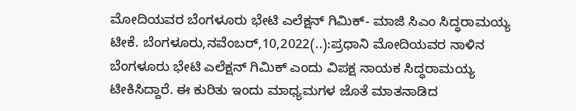ಮೋದಿಯವರ ಬೆಂಗಳೂರು ಭೇಟಿ ಎಲೆಕ್ಷನ್ ಗಿಮಿಕ್- ಮಾಜಿ ಸಿಎಂ ಸಿದ್ಧರಾಮಯ್ಯ ಟೀಕೆ. ಬೆಂಗಳೂರು,ನವೆಂಬರ್,10,2022(..):ಪ್ರಧಾನಿ ಮೋದಿಯವರ ನಾಳಿನ ಬೆಂಗಳೂರು ಭೇಟಿ ಎಲೆಕ್ಷನ್ ಗಿಮಿಕ್ ಎಂದು ವಿಪಕ್ಷ ನಾಯಕ ಸಿದ್ಧರಾಮಯ್ಯ ಟೀಕಿಸಿದ್ದಾರೆ. ಈ ಕುರಿತು ಇಂದು ಮಾಧ್ಯಮಗಳ ಜೊತೆ ಮಾತನಾಡಿದ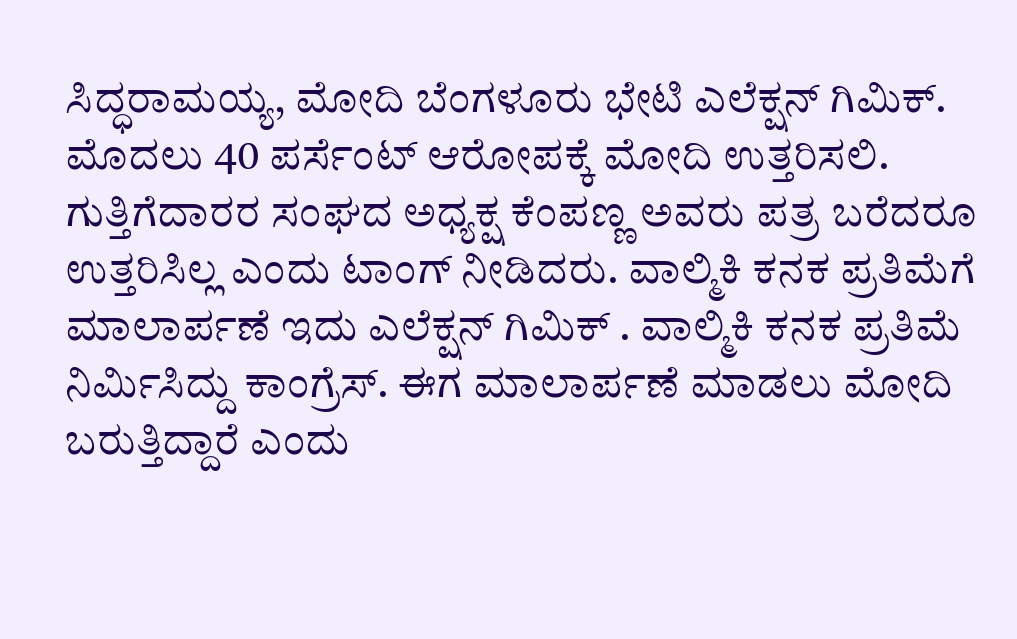ಸಿದ್ಧರಾಮಯ್ಯ, ಮೋದಿ ಬೆಂಗಳೂರು ಭೇಟಿ ಎಲೆಕ್ಷನ್ ಗಿಮಿಕ್. ಮೊದಲು 40 ಪರ್ಸೆಂಟ್ ಆರೋಪಕ್ಕೆ ಮೋದಿ ಉತ್ತರಿಸಲಿ. ಗುತ್ತಿಗೆದಾರರ ಸಂಘದ ಅಧ್ಯಕ್ಷ ಕೆಂಪಣ್ಣ ಅವರು ಪತ್ರ ಬರೆದರೂ ಉತ್ತರಿಸಿಲ್ಲ ಎಂದು ಟಾಂಗ್ ನೀಡಿದರು. ವಾಲ್ಮಿಕಿ ಕನಕ ಪ್ರತಿಮೆಗೆ ಮಾಲಾರ್ಪಣೆ ಇದು ಎಲೆಕ್ಷನ್ ಗಿಮಿಕ್ . ವಾಲ್ಮಿಕಿ ಕನಕ ಪ್ರತಿಮೆ ನಿರ್ಮಿಸಿದ್ದು ಕಾಂಗ್ರೆಸ್. ಈಗ ಮಾಲಾರ್ಪಣೆ ಮಾಡಲು ಮೋದಿ ಬರುತ್ತಿದ್ದಾರೆ ಎಂದು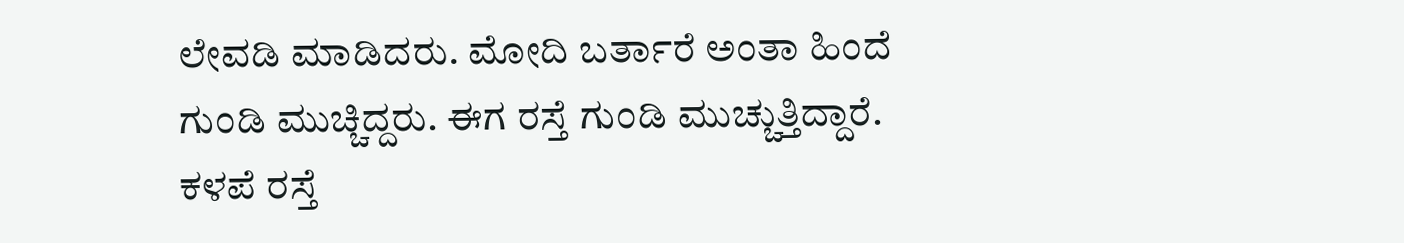ಲೇವಡಿ ಮಾಡಿದರು. ಮೋದಿ ಬರ್ತಾರೆ ಅಂತಾ ಹಿಂದೆ ಗುಂಡಿ ಮುಚ್ಚಿದ್ದರು. ಈಗ ರಸ್ತೆ ಗುಂಡಿ ಮುಚ್ಚುತ್ತಿದ್ದಾರೆ. ಕಳಪೆ ರಸ್ತೆ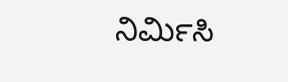ನಿರ್ಮಿಸಿ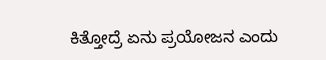ಕಿತ್ತೋದ್ರೆ ಏನು ಪ್ರಯೋಜನ ಎಂದು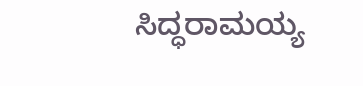ಸಿದ್ಧರಾಮಯ್ಯ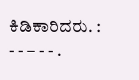ಕಿಡಿಕಾರಿದರು. : - - – - - .